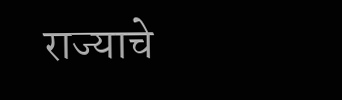राज्याचे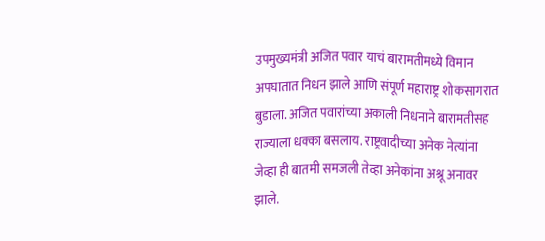उपमुख्यमंत्री अजित पवार याचं बारामतीमध्ये विमान अपघातात निधन झाले आणि संपूर्ण महाराष्ट्र शोकसागरात बुडाला. अजित पवारांच्या अकाली निधनाने बारामतीसह राज्याला धक्का बसलाय. राष्ट्रवादीच्या अनेक नेत्यांना जेव्हा ही बातमी समजली तेव्हा अनेकांना अश्रू अनावर झाले.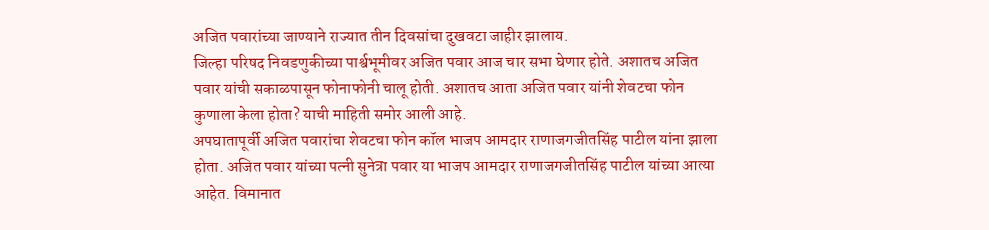अजित पवारांच्या जाण्याने राज्यात तीन दिवसांचा दुखवटा जाहीर झालाय.
जिल्हा परिषद निवडणुकीच्या पार्श्वभूमीवर अजित पवार आज चार सभा घेणार होते. अशातच अजित पवार यांची सकाळपासून फोनाफोनी चालू होती. अशातच आता अजित पवार यांनी शेवटचा फोन कुणाला केला होता? याची माहिती समोर आली आहे.
अपघातापूर्वी अजित पवारांचा शेवटचा फोन कॉल भाजप आमदार राणाजगजीतसिंह पाटील यांना झाला होता. अजित पवार यांच्या पत्नी सुनेत्रा पवार या भाजप आमदार राणाजगजीतसिंह पाटील यांच्या आत्या आहेत. विमानात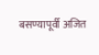बसण्यापूर्वी अजित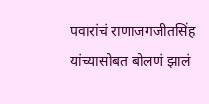पवारांचं राणाजगजीतसिंह यांच्यासोबत बोलणं झालं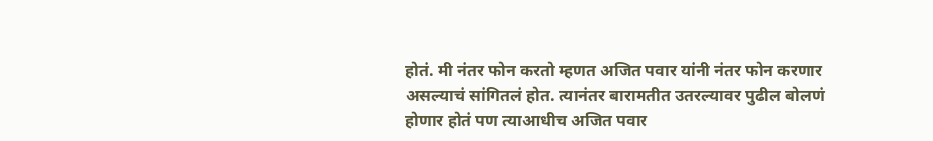होतं. मी नंतर फोन करतो म्हणत अजित पवार यांनी नंतर फोन करणार असल्याचं सांगितलं होत. त्यानंतर बारामतीत उतरल्यावर पुढील बोलणं होणार होतं पण त्याआधीच अजित पवार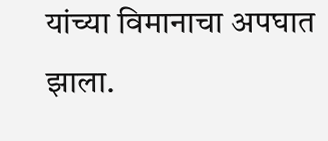यांच्या विमानाचा अपघात झाला.